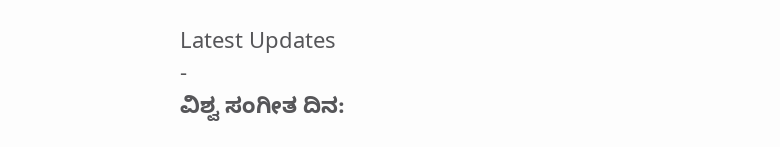Latest Updates
-
ವಿಶ್ವ ಸಂಗೀತ ದಿನ: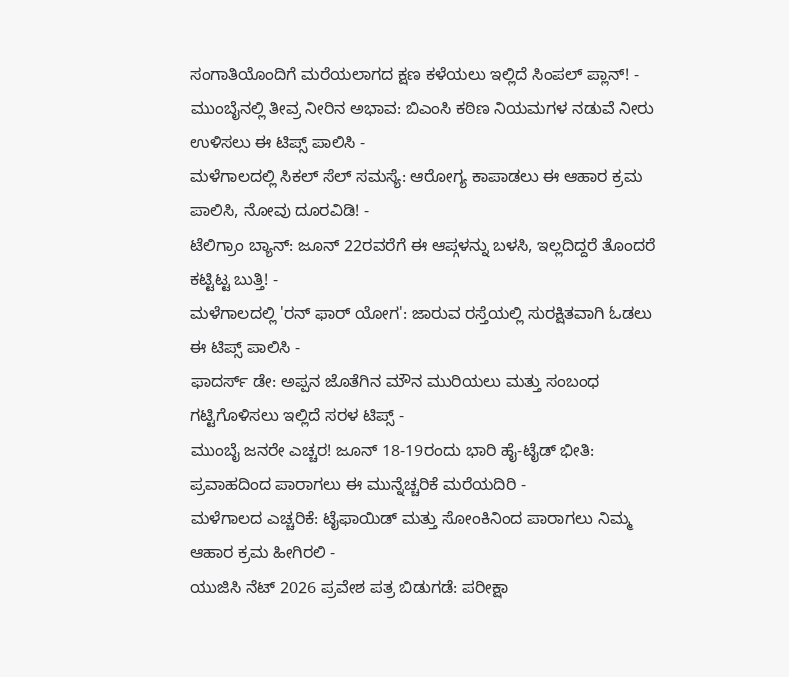ಸಂಗಾತಿಯೊಂದಿಗೆ ಮರೆಯಲಾಗದ ಕ್ಷಣ ಕಳೆಯಲು ಇಲ್ಲಿದೆ ಸಿಂಪಲ್ ಪ್ಲಾನ್! -
ಮುಂಬೈನಲ್ಲಿ ತೀವ್ರ ನೀರಿನ ಅಭಾವ: ಬಿಎಂಸಿ ಕಠಿಣ ನಿಯಮಗಳ ನಡುವೆ ನೀರು ಉಳಿಸಲು ಈ ಟಿಪ್ಸ್ ಪಾಲಿಸಿ -
ಮಳೆಗಾಲದಲ್ಲಿ ಸಿಕಲ್ ಸೆಲ್ ಸಮಸ್ಯೆ: ಆರೋಗ್ಯ ಕಾಪಾಡಲು ಈ ಆಹಾರ ಕ್ರಮ ಪಾಲಿಸಿ, ನೋವು ದೂರವಿಡಿ! -
ಟೆಲಿಗ್ರಾಂ ಬ್ಯಾನ್: ಜೂನ್ 22ರವರೆಗೆ ಈ ಆಪ್ಗಳನ್ನು ಬಳಸಿ, ಇಲ್ಲದಿದ್ದರೆ ತೊಂದರೆ ಕಟ್ಟಿಟ್ಟ ಬುತ್ತಿ! -
ಮಳೆಗಾಲದಲ್ಲಿ 'ರನ್ ಫಾರ್ ಯೋಗ': ಜಾರುವ ರಸ್ತೆಯಲ್ಲಿ ಸುರಕ್ಷಿತವಾಗಿ ಓಡಲು ಈ ಟಿಪ್ಸ್ ಪಾಲಿಸಿ -
ಫಾದರ್ಸ್ ಡೇ: ಅಪ್ಪನ ಜೊತೆಗಿನ ಮೌನ ಮುರಿಯಲು ಮತ್ತು ಸಂಬಂಧ ಗಟ್ಟಿಗೊಳಿಸಲು ಇಲ್ಲಿದೆ ಸರಳ ಟಿಪ್ಸ್ -
ಮುಂಬೈ ಜನರೇ ಎಚ್ಚರ! ಜೂನ್ 18-19ರಂದು ಭಾರಿ ಹೈ-ಟೈಡ್ ಭೀತಿ: ಪ್ರವಾಹದಿಂದ ಪಾರಾಗಲು ಈ ಮುನ್ನೆಚ್ಚರಿಕೆ ಮರೆಯದಿರಿ -
ಮಳೆಗಾಲದ ಎಚ್ಚರಿಕೆ: ಟೈಫಾಯಿಡ್ ಮತ್ತು ಸೋಂಕಿನಿಂದ ಪಾರಾಗಲು ನಿಮ್ಮ ಆಹಾರ ಕ್ರಮ ಹೀಗಿರಲಿ -
ಯುಜಿಸಿ ನೆಟ್ 2026 ಪ್ರವೇಶ ಪತ್ರ ಬಿಡುಗಡೆ: ಪರೀಕ್ಷಾ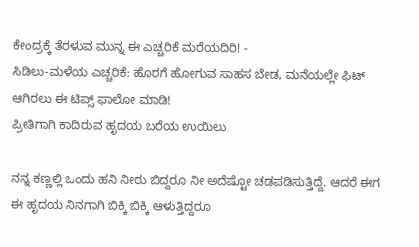ಕೇಂದ್ರಕ್ಕೆ ತೆರಳುವ ಮುನ್ನ ಈ ಎಚ್ಚರಿಕೆ ಮರೆಯದಿರಿ! -
ಸಿಡಿಲು-ಮಳೆಯ ಎಚ್ಚರಿಕೆ: ಹೊರಗೆ ಹೋಗುವ ಸಾಹಸ ಬೇಡ, ಮನೆಯಲ್ಲೇ ಫಿಟ್ ಆಗಿರಲು ಈ ಟಿಪ್ಸ್ ಫಾಲೋ ಮಾಡಿ!
ಪ್ರೀತಿಗಾಗಿ ಕಾದಿರುವ ಹೃದಯ ಬರೆಯ ಉಯಿಲು

ನನ್ನ ಕಣ್ಣಲ್ಲಿ ಒಂದು ಹನಿ ನೀರು ಬಿದ್ದರೂ ನೀ ಅದೆಷ್ಟೋ ಚಡಪಡಿಸುತ್ತಿದ್ದೆ. ಆದರೆ ಈಗ ಈ ಹೃದಯ ನಿನಗಾಗಿ ಬಿಕ್ಕಿ ಬಿಕ್ಕಿ ಆಳುತ್ತಿದ್ದರೂ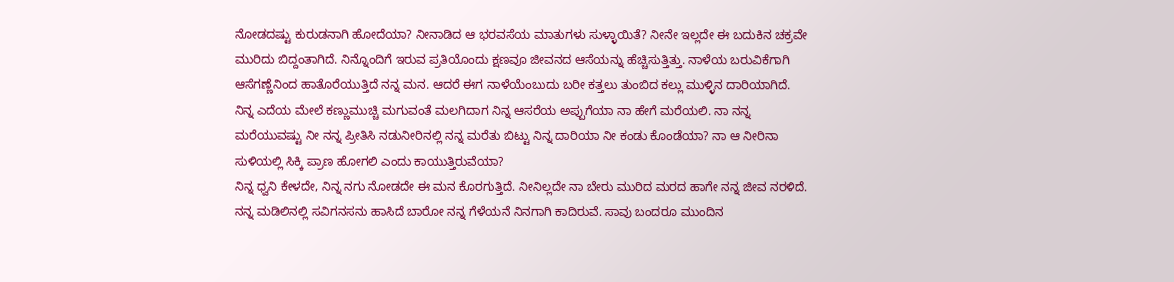ನೋಡದಷ್ಟು ಕುರುಡನಾಗಿ ಹೋದೆಯಾ? ನೀನಾಡಿದ ಆ ಭರವಸೆಯ ಮಾತುಗಳು ಸುಳ್ಳಾಯಿತೆ? ನೀನೇ ಇಲ್ಲದೇ ಈ ಬದುಕಿನ ಚಕ್ರವೇ ಮುರಿದು ಬಿದ್ದಂತಾಗಿದೆ. ನಿನ್ನೊಂದಿಗೆ ಇರುವ ಪ್ರತಿಯೊಂದು ಕ್ಷಣವೂ ಜೀವನದ ಆಸೆಯನ್ನು ಹೆಚ್ಚಿಸುತ್ತಿತ್ತು. ನಾಳೆಯ ಬರುವಿಕೆಗಾಗಿ ಆಸೆಗಣ್ಣೆನಿಂದ ಹಾತೊರೆಯುತ್ತಿದೆ ನನ್ನ ಮನ. ಆದರೆ ಈಗ ನಾಳೆಯೆಂಬುದು ಬರೀ ಕತ್ತಲು ತುಂಬಿದ ಕಲ್ಲು ಮುಳ್ಳಿನ ದಾರಿಯಾಗಿದೆ.
ನಿನ್ನ ಎದೆಯ ಮೇಲೆ ಕಣ್ಣುಮುಚ್ಚಿ ಮಗುವಂತೆ ಮಲಗಿದಾಗ ನಿನ್ನ ಆಸರೆಯ ಅಪ್ಪುಗೆಯಾ ನಾ ಹೇಗೆ ಮರೆಯಲಿ. ನಾ ನನ್ನ ಮರೆಯುವಷ್ಟು ನೀ ನನ್ನ ಪ್ರೀತಿಸಿ ನಡುನೀರಿನಲ್ಲಿ ನನ್ನ ಮರೆತು ಬಿಟ್ಟು ನಿನ್ನ ದಾರಿಯಾ ನೀ ಕಂಡು ಕೊಂಡೆಯಾ? ನಾ ಆ ನೀರಿನಾ ಸುಳಿಯಲ್ಲಿ ಸಿಕ್ಕಿ ಪ್ರಾಣ ಹೋಗಲಿ ಎಂದು ಕಾಯುತ್ತಿರುವೆಯಾ?
ನಿನ್ನ ಧ್ವನಿ ಕೇಳದೇ, ನಿನ್ನ ನಗು ನೋಡದೇ ಈ ಮನ ಕೊರಗುತ್ತಿದೆ. ನೀನಿಲ್ಲದೇ ನಾ ಬೇರು ಮುರಿದ ಮರದ ಹಾಗೇ ನನ್ನ ಜೀವ ನರಳಿದೆ. ನನ್ನ ಮಡಿಲಿನಲ್ಲಿ ಸವಿಗನಸನು ಹಾಸಿದೆ ಬಾರೋ ನನ್ನ ಗೆಳೆಯನೆ ನಿನಗಾಗಿ ಕಾದಿರುವೆ. ಸಾವು ಬಂದರೂ ಮುಂದಿನ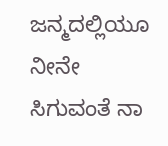ಜನ್ಮದಲ್ಲಿಯೂ ನೀನೇ ಸಿಗುವಂತೆ ನಾ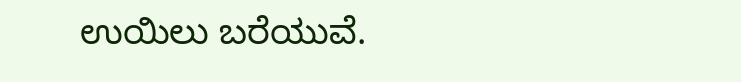ಉಯಿಲು ಬರೆಯುವೆ.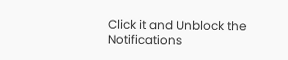Click it and Unblock the Notifications